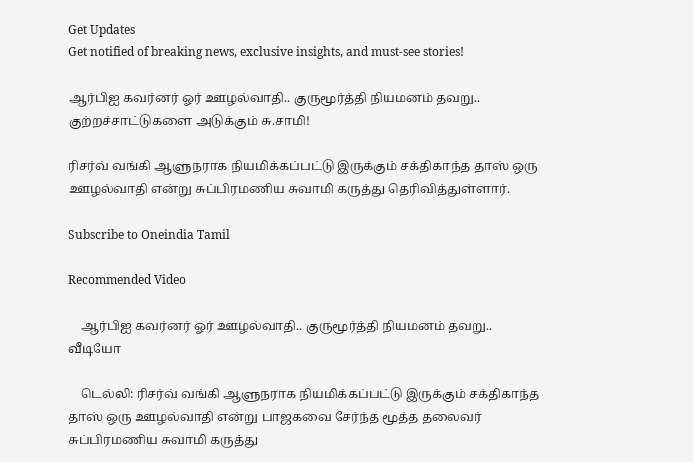Get Updates
Get notified of breaking news, exclusive insights, and must-see stories!

ஆர்பிஐ கவர்னர் ஓர் ஊழல்வாதி.. குருமூர்த்தி நியமனம் தவறு.. குற்றச்சாட்டுகளை அடுக்கும் சு.சாமி!

ரிசர்வ் வங்கி ஆளுநராக நியமிக்கப்பட்டு இருக்கும் சக்திகாந்த தாஸ் ஒரு ஊழல்வாதி என்று சுப்பிரமணிய சுவாமி கருத்து தெரிவித்துள்ளார்.

Subscribe to Oneindia Tamil

Recommended Video

    ஆர்பிஐ கவர்னர் ஓர் ஊழல்வாதி.. குருமூர்த்தி நியமனம் தவறு.. வீடியோ

    டெல்லி: ரிசர்வ் வங்கி ஆளுநராக நியமிக்கப்பட்டு இருக்கும் சக்திகாந்த தாஸ் ஒரு ஊழல்வாதி என்று பாஜகவை சேர்ந்த மூத்த தலைவர் சுப்பிரமணிய சுவாமி கருத்து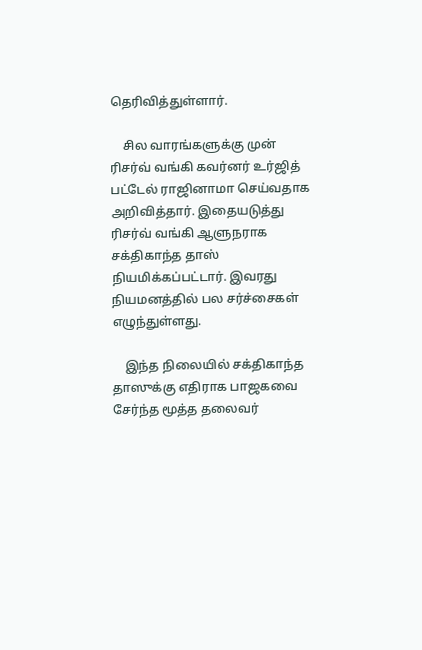தெரிவித்துள்ளார்.

    சில வாரங்களுக்கு முன் ரிசர்வ் வங்கி கவர்னர் உர்ஜித் பட்டேல் ராஜினாமா செய்வதாக அறிவித்தார். இதையடுத்து ரிசர்வ் வங்கி ஆளுநராக சக்திகாந்த தாஸ் நியமிக்கப்பட்டார். இவரது நியமனத்தில் பல சர்ச்சைகள் எழுந்துள்ளது.

    இந்த நிலையில் சக்திகாந்த தாஸுக்கு எதிராக பாஜகவை சேர்ந்த மூத்த தலைவர்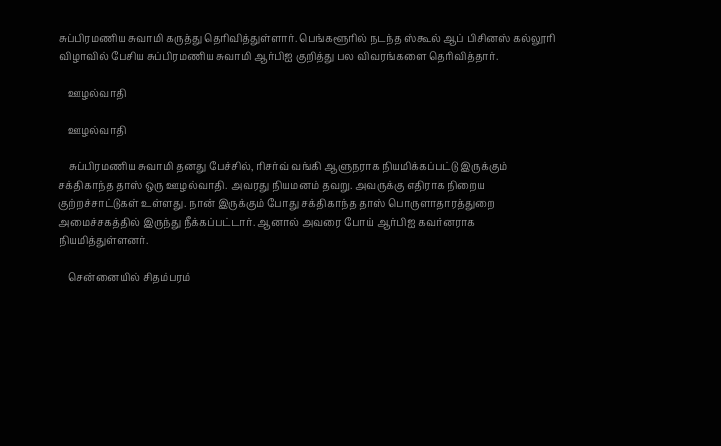சுப்பிரமணிய சுவாமி கருத்து தெரிவித்துள்ளார். பெங்களூரில் நடந்த ஸ்கூல் ஆப் பிசினஸ் கல்லூரி விழாவில் பேசிய சுப்பிரமணிய சுவாமி ஆர்பிஐ குறித்து பல விவரங்களை தெரிவித்தார்.

    ஊழல்வாதி

    ஊழல்வாதி

    சுப்பிரமணிய சுவாமி தனது பேச்சில், ரிசர்வ் வங்கி ஆளுநராக நியமிக்கப்பட்டு இருக்கும் சக்திகாந்த தாஸ் ஒரு ஊழல்வாதி. அவரது நியமனம் தவறு. அவருக்கு எதிராக நிறைய குற்றச்சாட்டுகள் உள்ளது. நான் இருக்கும் போது சக்திகாந்த தாஸ் பொருளாதாரத்துறை அமைச்சகத்தில் இருந்து நீக்கப்பட்டார். ஆனால் அவரை போய் ஆர்பிஐ கவர்னராக நியமித்துள்ளனர்.

    சென்னையில் சிதம்பரம்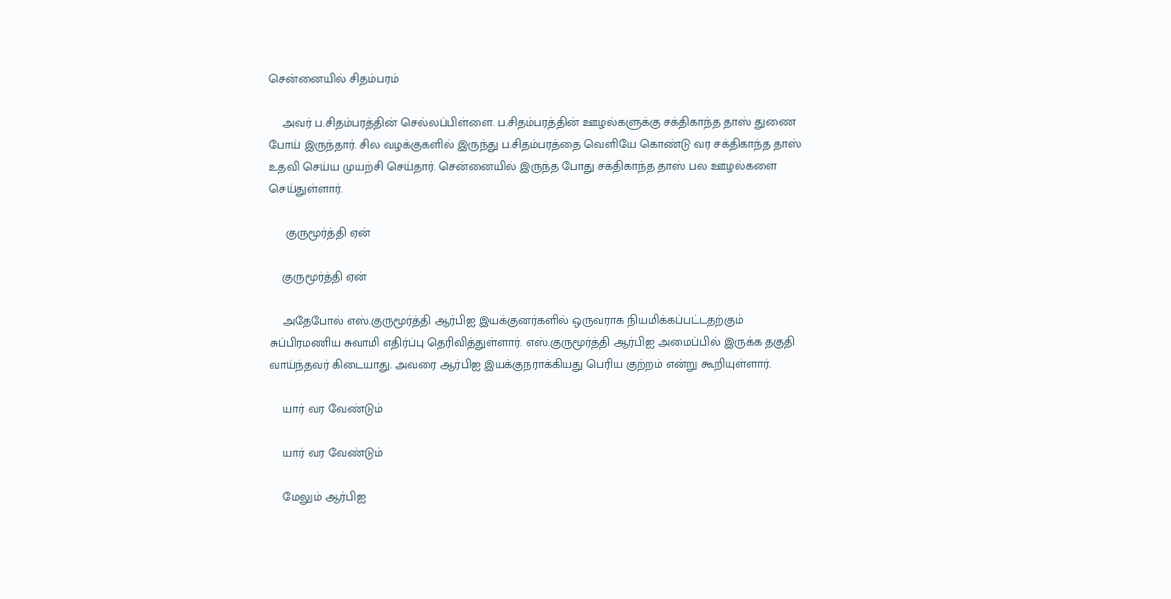சென்னையில் சிதம்பரம்

    அவர் ப.சிதம்பரத்தின் செல்லப்பிள்ளை. ப.சிதம்பரத்தின் ஊழல்களுக்கு சக்திகாந்த தாஸ் துணை போய் இருந்தார். சில வழக்குகளில் இருந்து ப.சிதம்பரத்தை வெளியே கொண்டு வர சக்திகாந்த தாஸ் உதவி செய்ய முயற்சி செய்தார். சென்னையில் இருந்த போது சக்திகாந்த தாஸ் பல ஊழல்களை செய்துள்ளார்.

     குருமூர்த்தி ஏன்

    குருமூர்த்தி ஏன்

    அதேபோல் எஸ்.குருமூர்த்தி ஆர்பிஐ இயக்குனர்களில் ஒருவராக நியமிக்கப்பட்டதற்கும் சுப்பிரமணிய சுவாமி எதிர்ப்பு தெரிவித்துள்ளார். எஸ்.குருமூர்த்தி ஆர்பிஐ அமைப்பில் இருக்க தகுதி வாய்ந்தவர் கிடையாது. அவரை ஆர்பிஐ இயக்குநராக்கியது பெரிய குற்றம் என்று கூறியுள்ளார்.

    யார் வர வேண்டும்

    யார் வர வேண்டும்

    மேலும் ஆர்பிஐ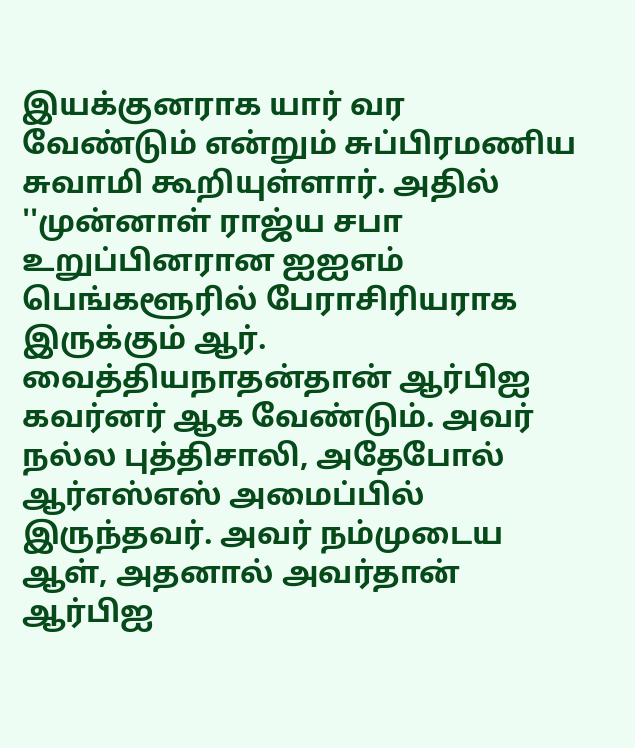இயக்குனராக யார் வர வேண்டும் என்றும் சுப்பிரமணிய சுவாமி கூறியுள்ளார். அதில் ''முன்னாள் ராஜ்ய சபா உறுப்பினரான ஐஐஎம் பெங்களூரில் பேராசிரியராக இருக்கும் ஆர். வைத்தியநாதன்தான் ஆர்பிஐ கவர்னர் ஆக வேண்டும். அவர் நல்ல புத்திசாலி, அதேபோல் ஆர்எஸ்எஸ் அமைப்பில் இருந்தவர். அவர் நம்முடைய ஆள், அதனால் அவர்தான் ஆர்பிஐ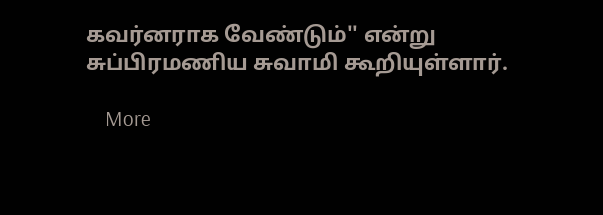கவர்னராக வேண்டும்'' என்று சுப்பிரமணிய சுவாமி கூறியுள்ளார்.

    More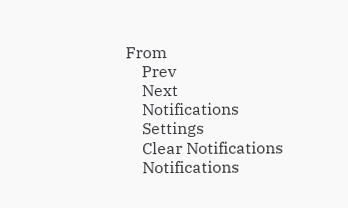From
    Prev
    Next
    Notifications
    Settings
    Clear Notifications
    Notifications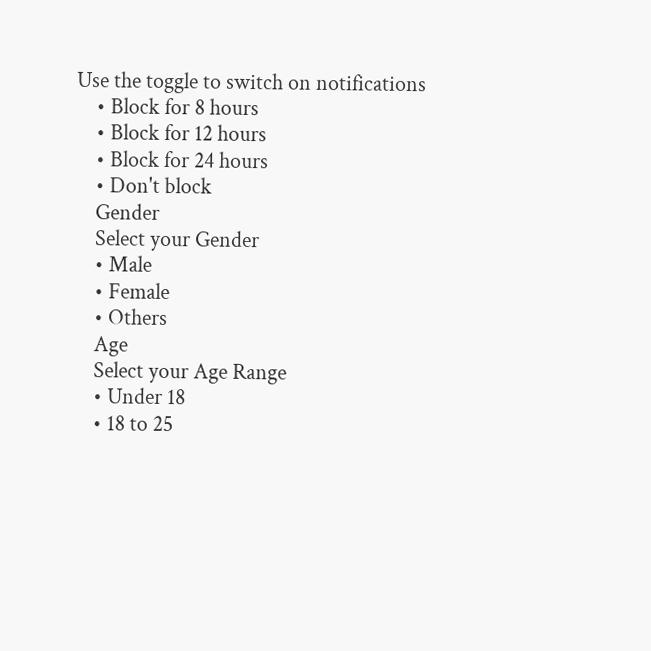Use the toggle to switch on notifications
    • Block for 8 hours
    • Block for 12 hours
    • Block for 24 hours
    • Don't block
    Gender
    Select your Gender
    • Male
    • Female
    • Others
    Age
    Select your Age Range
    • Under 18
    • 18 to 25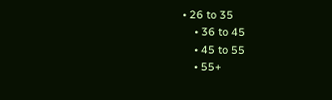• 26 to 35
    • 36 to 45
    • 45 to 55
    • 55+